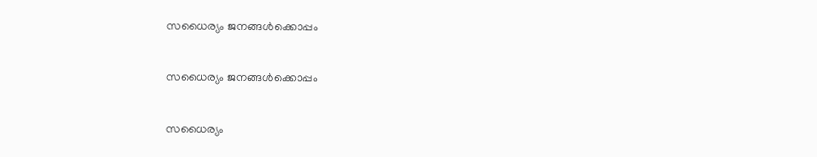സധൈര്യം ജനങ്ങൾക്കൊപ്പം

സധൈര്യം ജനങ്ങൾക്കൊപ്പം

സധൈര്യം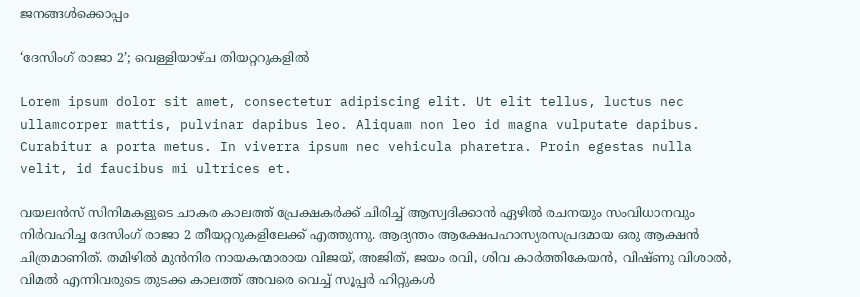ജനങ്ങൾക്കൊപ്പം

‘ദേസിംഗ് രാജാ 2’; വെള്ളിയാഴ്ച തിയറ്ററുകളില്‍

Lorem ipsum dolor sit amet, consectetur adipiscing elit. Ut elit tellus, luctus nec ullamcorper mattis, pulvinar dapibus leo. Aliquam non leo id magna vulputate dapibus. Curabitur a porta metus. In viverra ipsum nec vehicula pharetra. Proin egestas nulla velit, id faucibus mi ultrices et.

വയലൻസ് സിനിമകളുടെ ചാകര കാലത്ത് പ്രേക്ഷകർക്ക് ചിരിച്ച് ആസ്വദിക്കാൻ ഏഴിൽ രചനയും സംവിധാനവും നിർവഹിച്ച ദേസിംഗ് രാജാ 2 തീയറ്ററുകളിലേക്ക് എത്തുന്നു. ആദ്യന്തം ആക്ഷേപഹാസ്യരസപ്രദമായ ഒരു ആക്ഷൻ ചിത്രമാണിത്. തമിഴിൽ മുൻനിര നായകന്മാരായ വിജയ്, അജിത്, ജയം രവി, ശിവ കാർത്തികേയൻ, വിഷ്ണു വിശാൽ, വിമൽ എന്നിവരുടെ തുടക്ക കാലത്ത് അവരെ വെച്ച് സൂപ്പർ ഹിറ്റുകൾ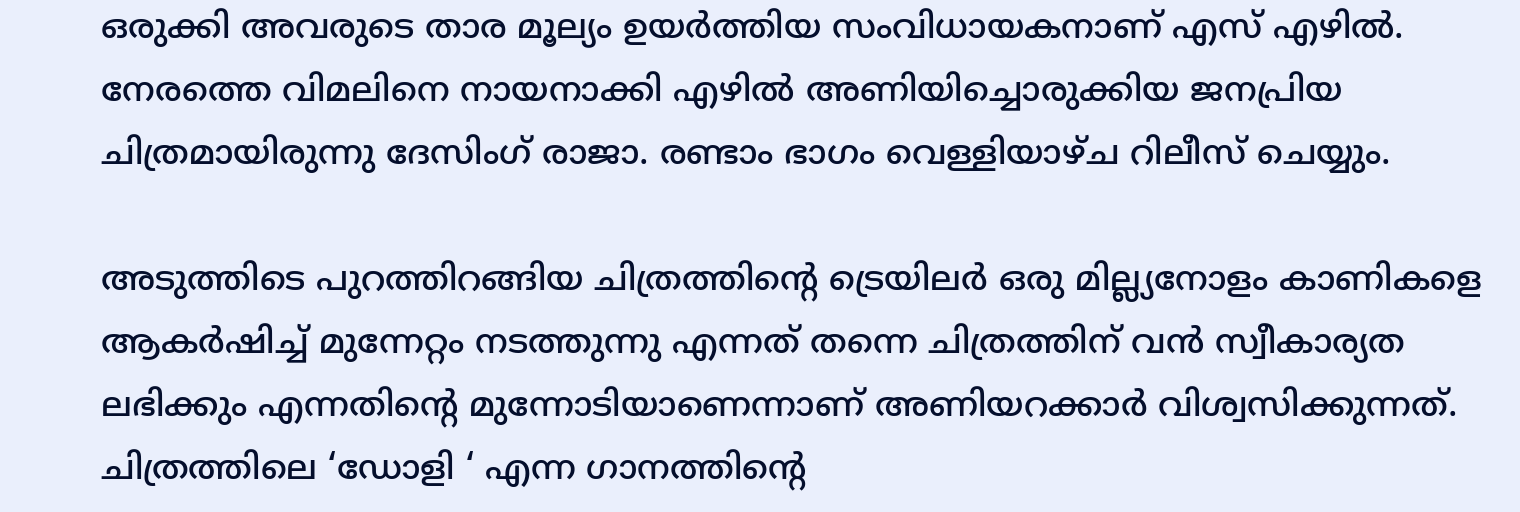ഒരുക്കി അവരുടെ താര മൂല്യം ഉയർത്തിയ സംവിധായകനാണ് എസ് എഴിൽ. നേരത്തെ വിമലിനെ നായനാക്കി എഴിൽ അണിയിച്ചൊരുക്കിയ ജനപ്രിയ ചിത്രമായിരുന്നു ദേസിംഗ് രാജാ. രണ്ടാം ഭാഗം വെള്ളിയാഴ്ച റിലീസ്‌ ചെയ്യും.

അടുത്തിടെ പുറത്തിറങ്ങിയ ചിത്രത്തിൻ്റെ ട്രെയിലർ ഒരു മില്ല്യനോളം കാണികളെ ആകർഷിച്ച് മുന്നേറ്റം നടത്തുന്നു എന്നത് തന്നെ ചിത്രത്തിന് വൻ സ്വീകാര്യത ലഭിക്കും എന്നതിൻ്റെ മുന്നോടിയാണെന്നാണ് അണിയറക്കാർ വിശ്വസിക്കുന്നത്. ചിത്രത്തിലെ ‘ഡോളി ‘ എന്ന ഗാനത്തിൻ്റെ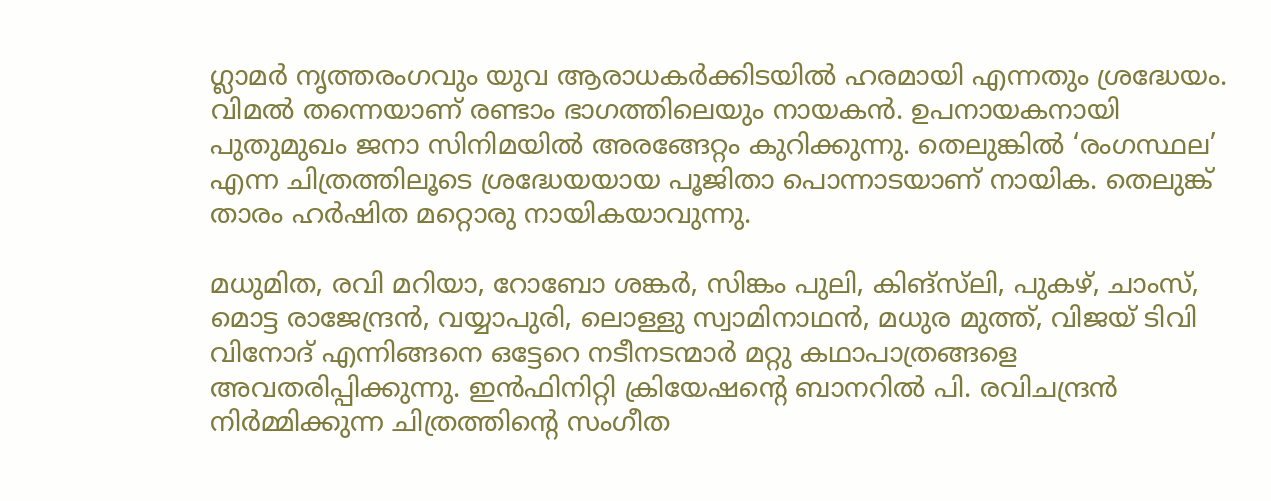ഗ്ലാമർ നൃത്തരംഗവും യുവ ആരാധകർക്കിടയിൽ ഹരമായി എന്നതും ശ്രദ്ധേയം. വിമൽ തന്നെയാണ് രണ്ടാം ഭാഗത്തിലെയും നായകൻ. ഉപനായകനായി പുതുമുഖം ജനാ സിനിമയിൽ അരങ്ങേറ്റം കുറിക്കുന്നു. തെലുങ്കിൽ ‘രംഗസ്ഥല’ എന്ന ചിത്രത്തിലൂടെ ശ്രദ്ധേയയായ പൂജിതാ പൊന്നാടയാണ് നായിക. തെലുങ്ക് താരം ഹർഷിത മറ്റൊരു നായികയാവുന്നു.

മധുമിത, രവി മറിയാ, റോബോ ശങ്കർ, സിങ്കം പുലി, കിങ്സ്‌ലി, പുകഴ്, ചാംസ്, മൊട്ട രാജേന്ദ്രൻ, വയ്യാപുരി, ലൊള്ളു സ്വാമിനാഥൻ, മധുര മുത്ത്, വിജയ് ടിവി വിനോദ് എന്നിങ്ങനെ ഒട്ടേറെ നടീനടന്മാർ മറ്റു കഥാപാത്രങ്ങളെ അവതരിപ്പിക്കുന്നു. ഇൻഫിനിറ്റി ക്രിയേഷൻ്റെ ബാനറിൽ പി. രവിചന്ദ്രൻ നിർമ്മിക്കുന്ന ചിത്രത്തിൻ്റെ സംഗീത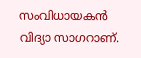സംവിധായകൻ വിദ്യാ സാഗറാണ്.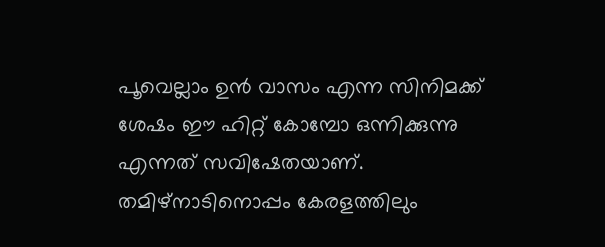പൂവെല്ലാം ഉൻ വാസം എന്ന സിനിമക്ക് ശേഷം ഈ ഹിറ്റ് കോമ്പോ ഒന്നിക്കുന്നു എന്നത് സവിഷേതയാണ്. തമിഴ്നാടിനൊപ്പം കേരളത്തിലും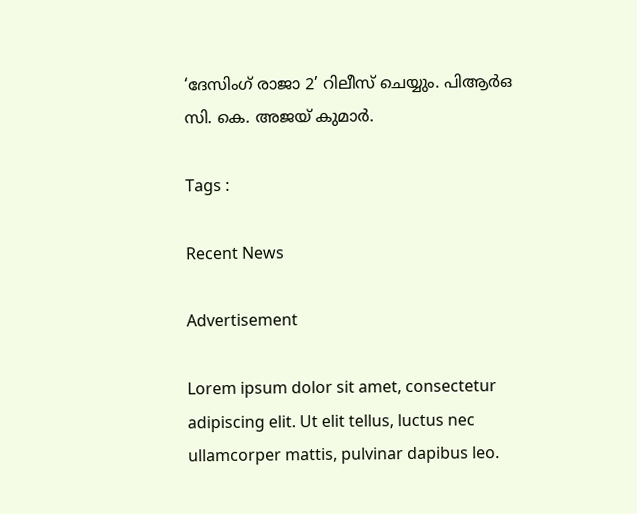‘ദേസിംഗ് രാജാ 2’ റിലീസ് ചെയ്യും. പിആര്‍ഒ സി. കെ. അജയ് കുമാർ.

Tags :

Recent News

Advertisement

Lorem ipsum dolor sit amet, consectetur adipiscing elit. Ut elit tellus, luctus nec ullamcorper mattis, pulvinar dapibus leo.